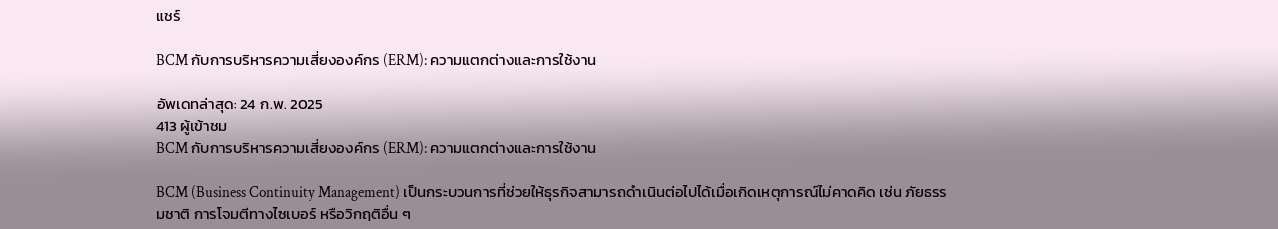แชร์

BCM กับการบริหารความเสี่ยงองค์กร (ERM): ความแตกต่างและการใช้งาน

อัพเดทล่าสุด: 24 ก.พ. 2025
413 ผู้เข้าชม
BCM กับการบริหารความเสี่ยงองค์กร (ERM): ความแตกต่างและการใช้งาน

BCM (Business Continuity Management) เป็นกระบวนการที่ช่วยให้ธุรกิจสามารถดำเนินต่อไปได้เมื่อเกิดเหตุการณ์ไม่คาดคิด เช่น ภัยธรรมชาติ การโจมตีทางไซเบอร์ หรือวิกฤติอื่น ๆ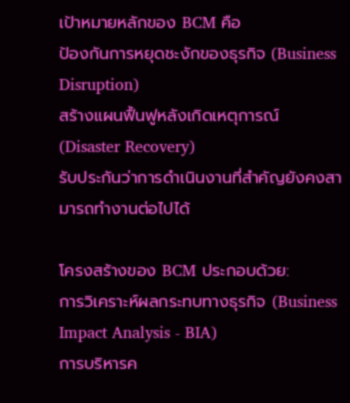เป้าหมายหลักของ BCM คือ
ป้องกันการหยุดชะงักของธุรกิจ (Business Disruption)
สร้างแผนฟื้นฟูหลังเกิดเหตุการณ์ (Disaster Recovery)
รับประกันว่าการดำเนินงานที่สำคัญยังคงสามารถทำงานต่อไปได้

โครงสร้างของ BCM ประกอบด้วย:
การวิเคราะห์ผลกระทบทางธุรกิจ (Business Impact Analysis - BIA)
การบริหารค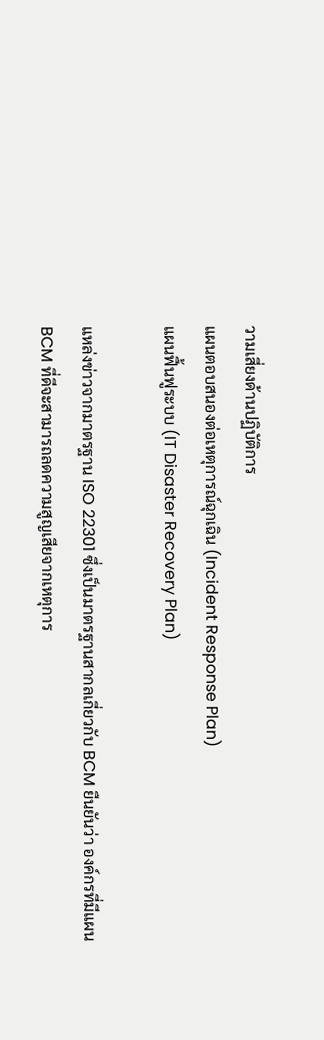วามเสี่ยงด้านปฏิบัติการ
แผนตอบสนองต่อเหตุการณ์ฉุกเฉิน (Incident Response Plan)
แผนฟื้นฟูระบบ (IT Disaster Recovery Plan)

แหล่งข่าวจากมาตรฐาน ISO 22301 ซึ่งเป็นมาตรฐานสากลเกี่ยวกับ BCM ยืนยันว่า องค์กรที่มีแผน BCM ที่ดีจะสามารถลดความสูญเสียจากเหตุการ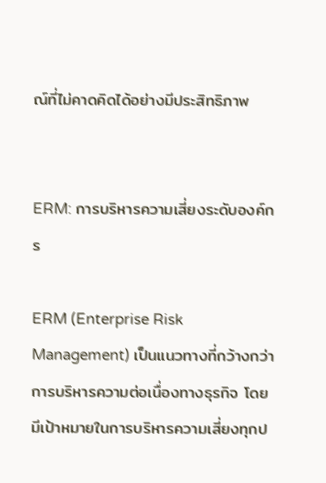ณ์ที่ไม่คาดคิดได้อย่างมีประสิทธิภาพ


ERM: การบริหารความเสี่ยงระดับองค์กร

ERM (Enterprise Risk Management) เป็นแนวทางที่กว้างกว่าการบริหารความต่อเนื่องทางธุรกิจ โดยมีเป้าหมายในการบริหารความเสี่ยงทุกป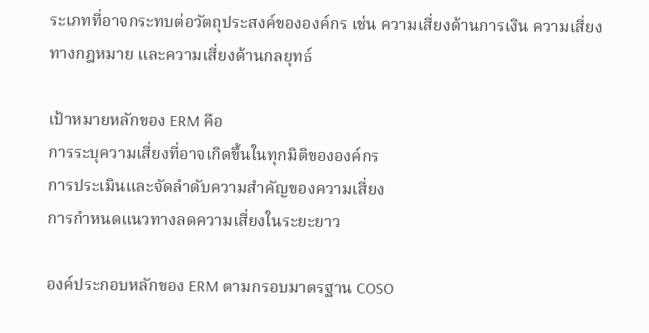ระเภทที่อาจกระทบต่อวัตถุประสงค์ขององค์กร เช่น ความเสี่ยงด้านการเงิน ความเสี่ยงทางกฎหมาย และความเสี่ยงด้านกลยุทธ์

เป้าหมายหลักของ ERM คือ
การระบุความเสี่ยงที่อาจเกิดขึ้นในทุกมิติขององค์กร
การประเมินและจัดลำดับความสำคัญของความเสี่ยง
การกำหนดแนวทางลดความเสี่ยงในระยะยาว

องค์ประกอบหลักของ ERM ตามกรอบมาตรฐาน COSO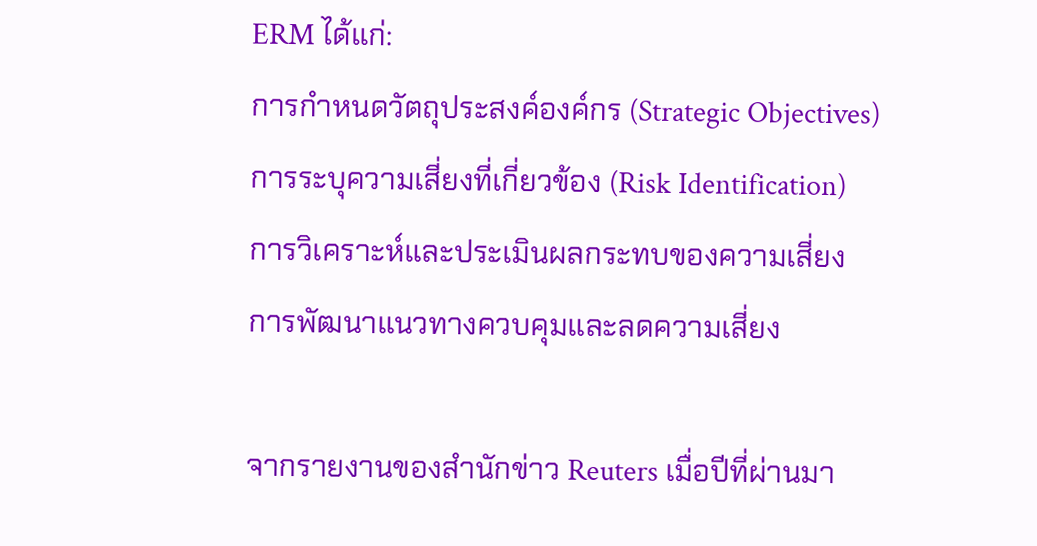ERM ได้แก่:
การกำหนดวัตถุประสงค์องค์กร (Strategic Objectives)
การระบุความเสี่ยงที่เกี่ยวข้อง (Risk Identification)
การวิเคราะห์และประเมินผลกระทบของความเสี่ยง
การพัฒนาแนวทางควบคุมและลดความเสี่ยง

จากรายงานของสำนักข่าว Reuters เมื่อปีที่ผ่านมา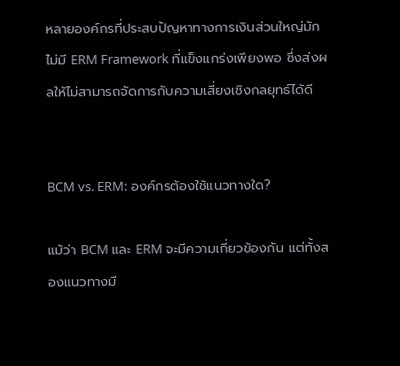หลายองค์กรที่ประสบปัญหาทางการเงินส่วนใหญ่มักไม่มี ERM Framework ที่แข็งแกร่งเพียงพอ ซึ่งส่งผลให้ไม่สามารถจัดการกับความเสี่ยงเชิงกลยุทธ์ได้ดี


BCM vs. ERM: องค์กรต้องใช้แนวทางใด?

แม้ว่า BCM และ ERM จะมีความเกี่ยวข้องกัน แต่ทั้งสองแนวทางมี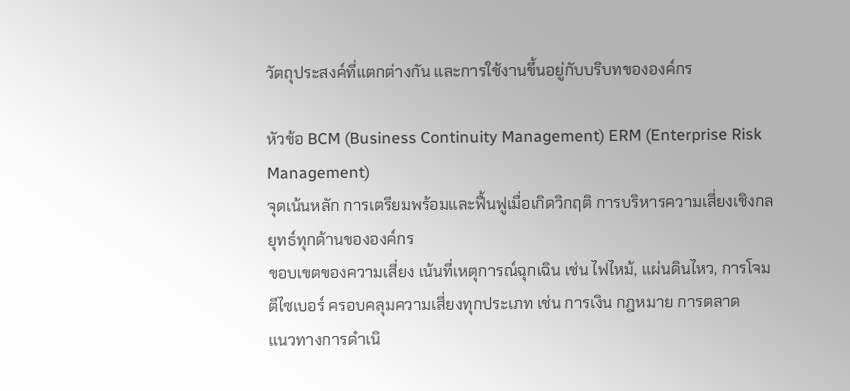วัตถุประสงค์ที่แตกต่างกัน และการใช้งานขึ้นอยู่กับบริบทขององค์กร

หัวข้อ BCM (Business Continuity Management) ERM (Enterprise Risk Management)
จุดเน้นหลัก การเตรียมพร้อมและฟื้นฟูเมื่อเกิดวิกฤติ การบริหารความเสี่ยงเชิงกลยุทธ์ทุกด้านขององค์กร
ขอบเขตของความเสี่ยง เน้นที่เหตุการณ์ฉุกเฉิน เช่น ไฟไหม้, แผ่นดินไหว, การโจมตีไซเบอร์ ครอบคลุมความเสี่ยงทุกประเภท เช่น การเงิน กฎหมาย การตลาด
แนวทางการดำเนิ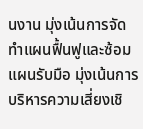นงาน มุ่งเน้นการจัดทำแผนฟื้นฟูและซ้อมแผนรับมือ มุ่งเน้นการบริหารความเสี่ยงเชิ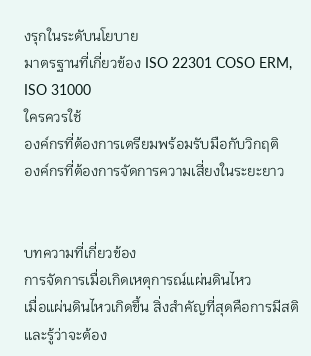งรุกในระดับนโยบาย
มาตรฐานที่เกี่ยวข้อง ISO 22301 COSO ERM, ISO 31000
ใครควรใช้
องค์กรที่ต้องการเตรียมพร้อมรับมือกับวิกฤติ
องค์กรที่ต้องการจัดการความเสี่ยงในระยะยาว


บทความที่เกี่ยวข้อง
การจัดการเมื่อเกิดเหตุการณ์แผ่นดินไหว
เมื่อแผ่นดินไหวเกิดขึ้น สิ่งสำคัญที่สุดคือการมีสติและรู้ว่าจะต้อง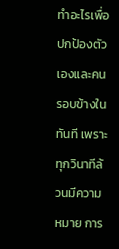ทำอะไรเพื่อปกป้องตัวเองและคนรอบข้างในทันที เพราะทุกวินาทีล้วนมีความหมาย การ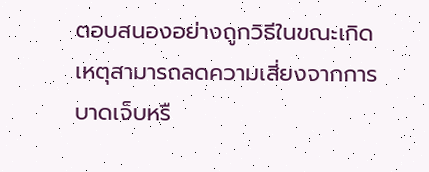ตอบสนองอย่างถูกวิธีในขณะเกิดเหตุสามารถลดความเสี่ยงจากการบาดเจ็บหรื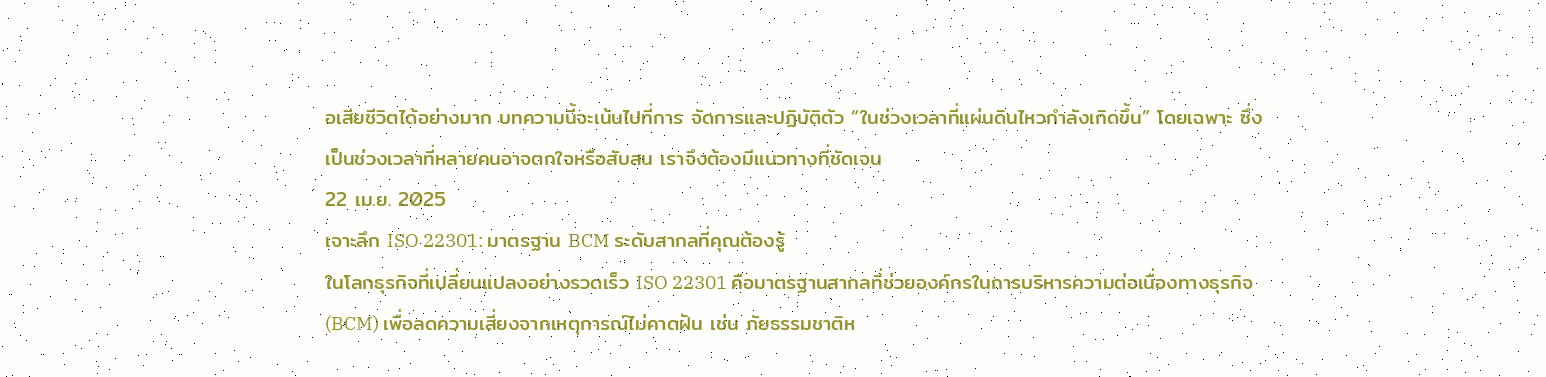อเสียชีวิตได้อย่างมาก บทความนี้จะเน้นไปที่การ จัดการและปฏิบัติตัว “ในช่วงเวลาที่แผ่นดินไหวกำลังเกิดขึ้น” โดยเฉพาะ ซึ่งเป็นช่วงเวลาที่หลายคนอาจตกใจหรือสับสน เราจึงต้องมีแนวทางที่ชัดเจน
22 เม.ย. 2025
เจาะลึก ISO 22301: มาตรฐาน BCM ระดับสากลที่คุณต้องรู้
ในโลกธุรกิจที่เปลี่ยนแปลงอย่างรวดเร็ว ISO 22301 คือมาตรฐานสากลที่ช่วยองค์กรในการบริหารความต่อเนื่องทางธุรกิจ (BCM) เพื่อลดความเสี่ยงจากเหตุการณ์ไม่คาดฝัน เช่น ภัยธรรมชาติห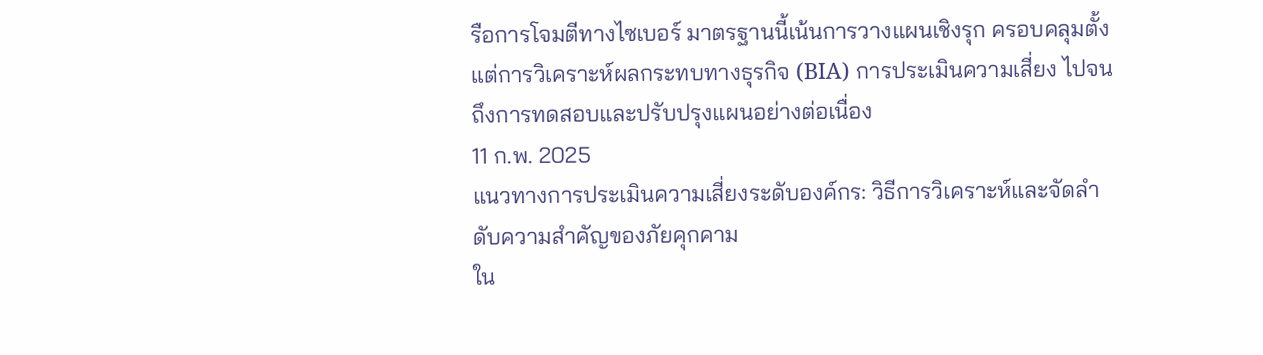รือการโจมตีทางไซเบอร์ มาตรฐานนี้เน้นการวางแผนเชิงรุก ครอบคลุมตั้งแต่การวิเคราะห์ผลกระทบทางธุรกิจ (BIA) การประเมินความเสี่ยง ไปจนถึงการทดสอบและปรับปรุงแผนอย่างต่อเนื่อง
11 ก.พ. 2025
แนวทางการประเมินความเสี่ยงระดับองค์กร: วิธีการวิเคราะห์และจัดลำดับความสำคัญของภัยคุกคาม
ใน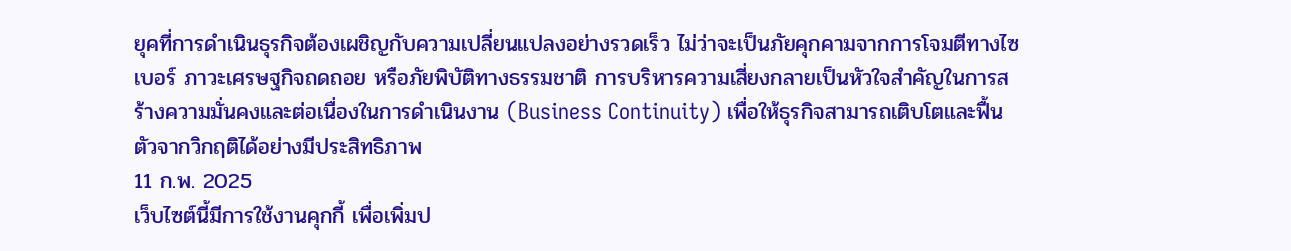ยุคที่การดำเนินธุรกิจต้องเผชิญกับความเปลี่ยนแปลงอย่างรวดเร็ว ไม่ว่าจะเป็นภัยคุกคามจากการโจมตีทางไซเบอร์ ภาวะเศรษฐกิจถดถอย หรือภัยพิบัติทางธรรมชาติ การบริหารความเสี่ยงกลายเป็นหัวใจสำคัญในการสร้างความมั่นคงและต่อเนื่องในการดำเนินงาน (Business Continuity) เพื่อให้ธุรกิจสามารถเติบโตและฟื้นตัวจากวิกฤติได้อย่างมีประสิทธิภาพ
11 ก.พ. 2025
เว็บไซต์นี้มีการใช้งานคุกกี้ เพื่อเพิ่มป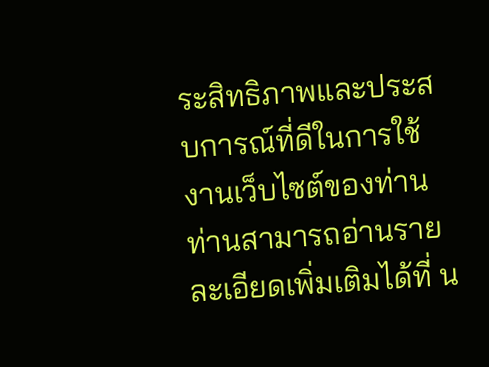ระสิทธิภาพและประสบการณ์ที่ดีในการใช้งานเว็บไซต์ของท่าน ท่านสามารถอ่านรายละเอียดเพิ่มเติมได้ที่ น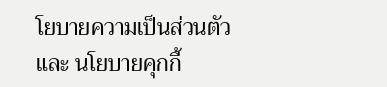โยบายความเป็นส่วนตัว และ นโยบายคุกกี้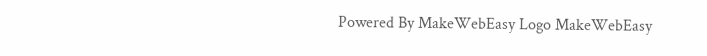Powered By MakeWebEasy Logo MakeWebEasy